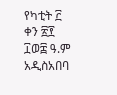የካቲት ፫ ቀን ፳፻ ፲ወ፰ ዓ.ም
አዲስአበባ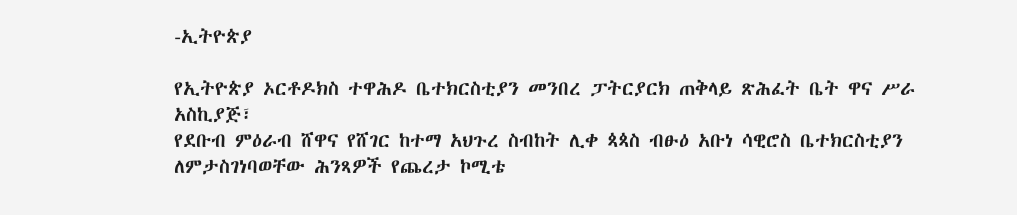-ኢትዮጵያ

የኢትዮጵያ ኦርቶዶክስ ተዋሕዶ ቤተክርስቲያን መንበረ ፓትርያርክ ጠቅላይ ጽሕፈት ቤት ዋና ሥራ አስኪያጅ፣
የደቡብ ምዕራብ ሸዋና የሸገር ከተማ አህጉረ ስብከት ሊቀ ጳጳስ ብፁዕ አቡነ ሳዊሮስ ቤተክርስቲያን ለምታስገነባወቸው ሕንጻዎች የጨረታ ኮሚቴ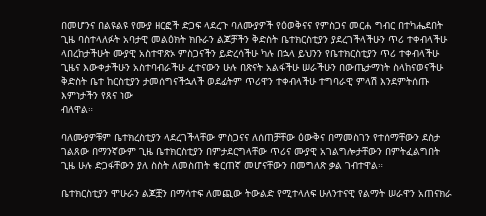በመሆንና በልዩልዩ የሙያ ዘርፎች ድጋፍ ላደረጉ ባለሙያዎች የዕወቅናና የምስጋና መርሐ ግብር በተካሔደበት ጊዜ ባስተላለፉት አባታዊ መልዕክት ክቡራን ልጆቻችን ቅድስት ቤተክርስቲያን ያደረገችላችሁን ጥሪ ተቀብላችሁ
ላበረከታችሁት ሙያዊ አስተዋጽኦ ምስጋናችን ይድረሳችሁ ካሉ በኋላ ይህንን የቤተክርስቲያን ጥሪ ተቀብላችሁ ጊዜና እውቀታችሁን አስተባብራችሁ ፈተናውን ሁሉ በጽናት አልፋችሁ ሠራችሁን በውጤታማነት ስላከናወናችሁ ቅድስት ቤተ ከርስቲያን ታመሰግናችኋለች ወደፊትም ጥሪዋን ተቀብላችሁ ተግባራዊ ምላሽ እንደምትሰጡ እምነታችን የጸና ነው
ብለዋል።

ባለሙያዎቹም ቤተክረስቲያን ላደረገችላቸው ምስጋናና ለሰጠቻቸው ዕውቅና በማመስገን የተሰማቸውን ደስታ ገልጸው በማንኛውም ጊዜ ቤተክርስቲያን በምታደርግላቸው ጥሪና ሙያዊ አገልግሎታቸውን በምትፈልግበት ጊዜ ሁሉ ድጋፋቸውን ያለ ስስት ለመስጠት ቁርጠኛ መሆናቸውን በመግለጽ ቃል ገብተዋል።

ቤተክርስቲያን ሞሁራን ልጆቿን በማሳተፍ ለመጪው ትውልድ የሚተላለፍ ሁለንተናዊ የልማት ሠራዋን አጠናክራ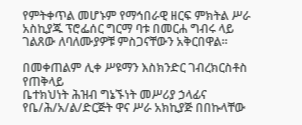የምትቀጥል መሆኑም የማኅበራዊ ዘርፍ ምክትል ሥራ አስኪያጁ ፕሮፌሰር ግርማ ባቱ በመርሐ ግብሩ ላይ ገልጸው ለባለሙያዎቹ ምስጋናቸውን አቅርበዋል።

በመቀጠልም ሊቀ ሥዩማን እስክንድር ገብረክርስቶስ የጠቅላይ
ቤተክህነት ሕዝብ ግኔኙነት መሥሪያ ኃላፊና የቤ/ሕ/አ/ል/ድርጅት ዋና ሥራ አክኪያጅ በበኩላቸው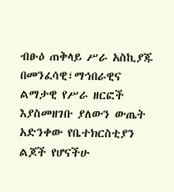ብፁዕ ጠቅላይ ሥራ አስኪያጁ በመንፈሳዊ፣ማኅበራዊና ልማታዊ የሥራ ዘርፎች እያስመዘገቡ ያለውን ውጤት አድንቀው የቤተክርስቲያን ልጆች የሆናችሁ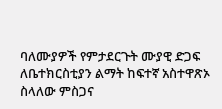ባለሙያዎች የምታደርጉት ሙያዊ ድጋፍ ለቤተክርስቲያን ልማት ከፍተኛ አስተዋጽኦ ስላለው ምስጋና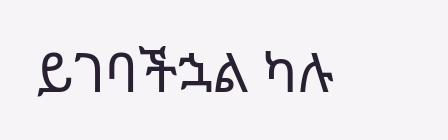ይገባችኋል ካሉ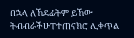በኋላ ለኸደፊትም ይኸው ትብብራችሁፐተጠናክሮ ሊቀጥል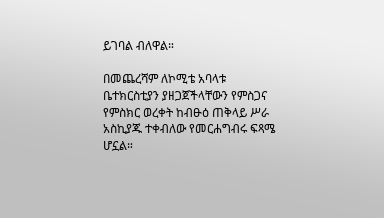ይገባል ብለዋል።

በመጨረሻም ለኮሚቴ አባላቱ ቤተክርስቲያን ያዘጋጀችላቸውን የምስጋና የምስክር ወረቀት ከብፁዕ ጠቅላይ ሥራ አስኪያጁ ተቀብለው የመርሐግብሩ ፍጻሜ ሆኗል።